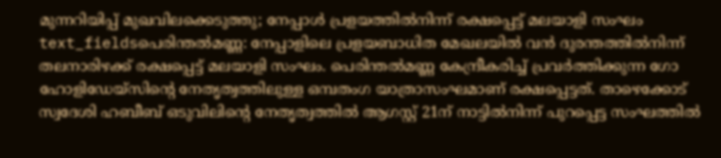മുന്നറിയിപ്പ് മുഖവിലക്കെടുത്തു; നേപ്പാൾ പ്രളയത്തിൽനിന്ന് രക്ഷപ്പെട്ട് മലയാളി സംഘം
text_fieldsപെരിന്തൽമണ്ണ: നേപ്പാളിലെ പ്രളയബാധിത മേഖലയിൽ വൻ ദുരന്തത്തിൽനിന്ന് തലനാരിഴക്ക് രക്ഷപ്പെട്ട് മലയാളി സംഘം. പെരിന്തൽമണ്ണ കേന്ദ്രീകരിച്ച് പ്രവർത്തിക്കുന്ന ഗോ ഹോളിഡേയ്സിന്റെ നേതൃത്വത്തിലുള്ള ഒമ്പതംഗ യാത്രാസംഘമാണ് രക്ഷപ്പെട്ടത്. താഴെക്കോട് സ്വദേശി ഹബീബ് ഒടുവിലിന്റെ നേതൃത്വത്തിൽ ആഗസ്റ്റ് 21ന് നാട്ടിൽനിന്ന് പുറപ്പെട്ട സംഘത്തിൽ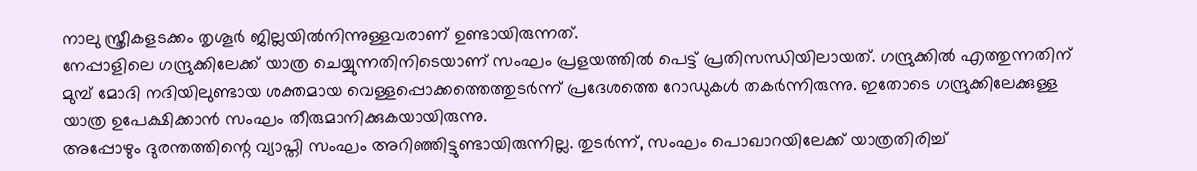നാലു സ്ത്രീകളടക്കം തൃശൂർ ജില്ലയിൽനിന്നുള്ളവരാണ് ഉണ്ടായിരുന്നത്.
നേപ്പാളിലെ ഗന്ദ്രുക്കിലേക്ക് യാത്ര ചെയ്യുന്നതിനിടെയാണ് സംഘം പ്രളയത്തിൽ പെട്ട് പ്രതിസന്ധിയിലായത്. ഗന്ദ്രുക്കിൽ എത്തുന്നതിന് മുമ്പ് മോദി നദിയിലുണ്ടായ ശക്തമായ വെള്ളപ്പൊക്കത്തെത്തുടർന്ന് പ്രദേശത്തെ റോഡുകൾ തകർന്നിരുന്നു. ഇതോടെ ഗന്ദ്രുക്കിലേക്കുള്ള യാത്ര ഉപേക്ഷിക്കാൻ സംഘം തീരുമാനിക്കുകയായിരുന്നു.
അപ്പോഴും ദുരന്തത്തിന്റെ വ്യാപ്തി സംഘം അറിഞ്ഞിട്ടുണ്ടായിരുന്നില്ല. തുടർന്ന്, സംഘം പൊഖാറയിലേക്ക് യാത്രതിരിച്ച്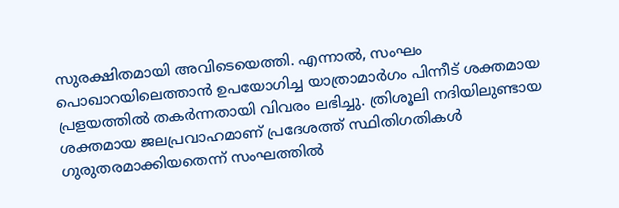സുരക്ഷിതമായി അവിടെയെത്തി. എന്നാൽ, സംഘം പൊഖാറയിലെത്താൻ ഉപയോഗിച്ച യാത്രാമാർഗം പിന്നീട് ശക്തമായ പ്രളയത്തിൽ തകർന്നതായി വിവരം ലഭിച്ചു. ത്രിശൂലി നദിയിലുണ്ടായ ശക്തമായ ജലപ്രവാഹമാണ് പ്രദേശത്ത് സ്ഥിതിഗതികൾ ഗുരുതരമാക്കിയതെന്ന് സംഘത്തിൽ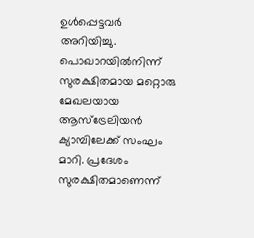ഉൾപ്പെട്ടവർ അറിയിച്ചു.
പൊഖാറയിൽനിന്ന് സുരക്ഷിതമായ മറ്റൊരു മേഖലയായ ആസ്ട്രേലിയൻ ക്യാമ്പിലേക്ക് സംഘം മാറി. പ്രദേശം സുരക്ഷിതമാണെന്ന്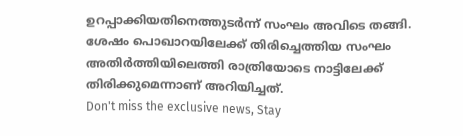ഉറപ്പാക്കിയതിനെത്തുടർന്ന് സംഘം അവിടെ തങ്ങി. ശേഷം പൊഖാറയിലേക്ക് തിരിച്ചെത്തിയ സംഘം അതിർത്തിയിലെത്തി രാത്രിയോടെ നാട്ടിലേക്ക് തിരിക്കുമെന്നാണ് അറിയിച്ചത്.
Don't miss the exclusive news, Stay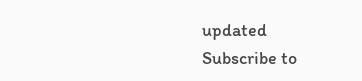updated
Subscribe to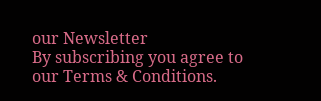our Newsletter
By subscribing you agree to our Terms & Conditions.